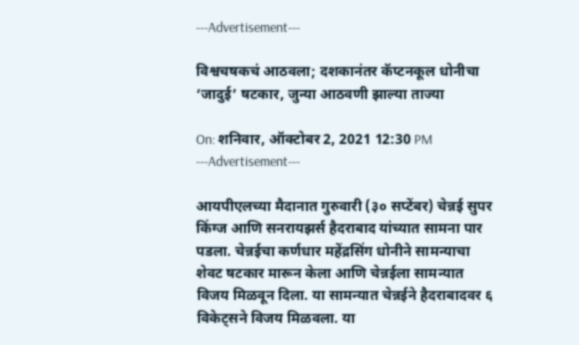---Advertisement---

विश्वचषकचं आठवला; दशकानंतर कॅप्टनकूल धोनीचा ‘जादुई’ षटकार, जुन्या आठवणी झाल्या ताज्या

On: शनिवार, ऑक्टोबर 2, 2021 12:30 PM
---Advertisement---

आयपीएलच्या मैदानात गुरुवारी (३० सप्टेंबर) चेन्नई सुपर किंग्ज आणि सनरायझर्स हैदराबाद यांच्यात सामना पार पडला. चेन्नईचा कर्णधार महेंद्रसिंग धोनीने सामन्याचा शेवट षटकार मारून केला आणि चेन्नईला सामन्यात विजय मिळवून दिला. या सामन्यात चेन्नईने हैदराबादवर ६ विकेट्सने विजय मिळवला. या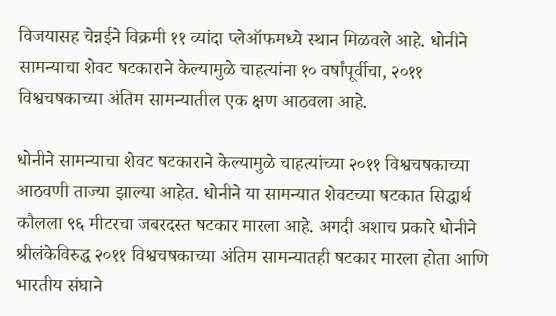विजयासह चेन्नईने विक्रमी ११ व्यांदा प्लेऑफमध्ये स्थान मिळवले आहे. धोनीने सामन्याचा शेवट षटकाराने केल्यामुळे चाहत्यांना १० वर्षांपूर्वीचा, २०११ विश्वचषकाच्या अंतिम सामन्यातील एक क्षण आठवला आहे.

धोनीने सामन्याचा शेवट षटकाराने केल्यामुळे चाहत्यांच्या २०११ विश्वचषकाच्या आठवणी ताज्या झाल्या आहेत. धोनीने या सामन्यात शेवटच्या षटकात सिद्धार्थ कौलला ९६ मीटरचा जबरदस्त षटकार मारला आहे. अगदी अशाच प्रकारे धोनीने श्रीलंकेविरुद्ध २०११ विश्वचषकाच्या अंतिम सामन्यातही षटकार मारला होता आणि भारतीय संघाने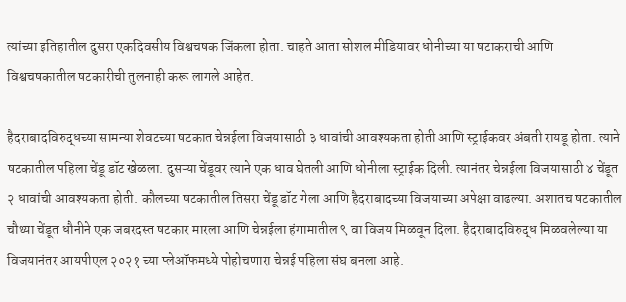त्यांच्या इतिहातील दुसरा एकदिवसीय विश्वचषक जिंकला होता. चाहते आता सोशल मीडियावर धोनीच्या या षटाकराची आणि विश्वचषकातील षटकारीची तुलनाही करू लागले आहेत.

हैदराबादविरुद्धच्या सामन्या शेवटच्या षटकात चेन्नईला विजयासाठी ३ धावांची आवश्यकता होती आणि स्ट्राईकवर अंबती रायडू होता. त्याने षटकातील पहिला चेंडू डॉट खेळला. दुसऱ्या चेंडूवर त्याने एक धाव घेतली आणि धोनीला स्ट्राईक दिली. त्यानंतर चेन्नईला विजयासाठी ४ चेंडूत २ धावांची आवश्यकता होती. कौलच्या षटकातील तिसरा चेंडू डॉट गेला आणि हैदराबादच्या विजयाच्या अपेक्षा वाढल्या. अशातच षटकातील चौथ्या चेंडूत धौनीने एक जबरदस्त षटकार मारला आणि चेन्नईला हंगामातील ९ वा विजय मिळवून दिला. हैदराबादविरुद्ध मिळवलेल्या या विजयानंतर आयपीएल २०२१ च्या प्लेऑफमध्ये पोहोचणारा चेन्नई पहिला संघ बनला आहे.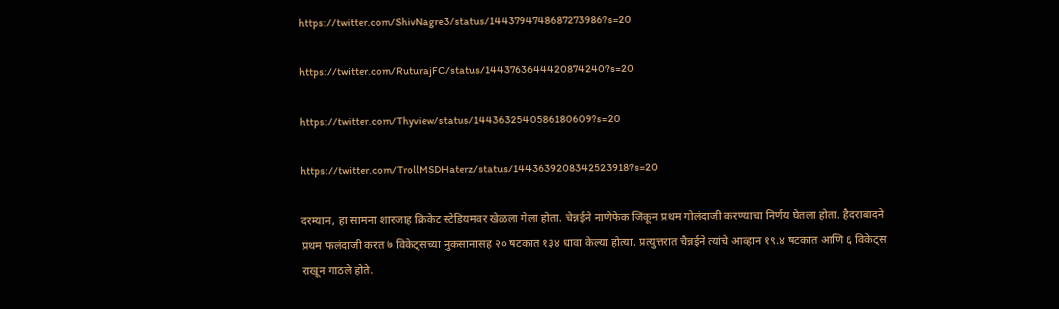https://twitter.com/ShivNagre3/status/1443794748687273986?s=20

https://twitter.com/RuturajFC/status/1443763644420874240?s=20

https://twitter.com/Thyview/status/1443632540586180609?s=20

https://twitter.com/TrollMSDHaterz/status/1443639208342523918?s=20

दरम्यान, हा सामना शारजाह क्रिकेट स्टेडियमवर खेळला गेला होता. चेन्नईने नाणेफेक जिंकून प्रथम गोलंदाजी करण्याचा निर्णय घेतला होता. हैदराबादने प्रथम फलंदाजी करत ७ विकेट्सच्या नुकसानासह २० षटकात १३४ धावा केल्या होत्या. प्रत्युत्तरात चैन्नईने त्यांचे आव्हान १९.४ षटकात आणि ६ विकेट्स राखून गाठले होते.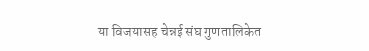या विजयासह चेन्नई संघ गुणतालिकेत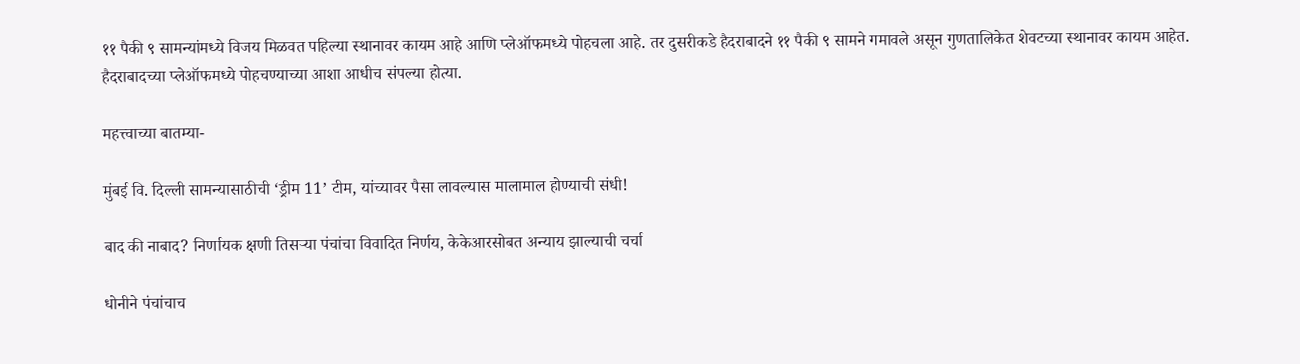११ पैकी ९ सामन्यांमध्ये विजय मिळवत पहिल्या स्थानावर कायम आहे आणि प्लेऑफमध्ये पोहचला आहे. तर दुसरीकडे हैदराबादने ११ पैकी ९ सामने गमावले असून गुणतालिकेत शेवटच्या स्थानावर कायम आहेत. हैदराबादच्या प्लेऑफमध्ये पोहचण्याच्या आशा आधीच संपल्या होत्या.

महत्त्वाच्या बातम्या-

मुंबई वि. दिल्ली सामन्यासाठीची ‘ड्रीम 11’ टीम, यांच्यावर पैसा लावल्यास मालामाल होण्याची संधी!

बाद की नाबाद? निर्णायक क्षणी तिसऱ्या पंचांचा विवादित निर्णय, केकेआरसोबत अन्याय झाल्याची चर्चा

धोनीने पंचांचाच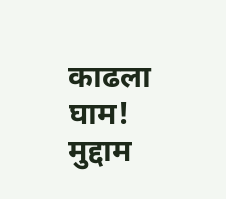काढला घाम! मुद्दाम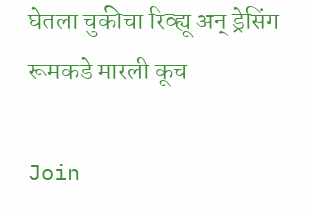घेतला चुकीचा रिव्ह्यू अन् ड्रेसिंग रूमकडे मारली कूच

Join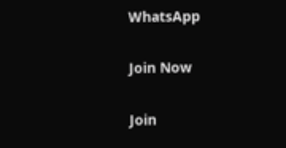WhatsApp

Join Now

Join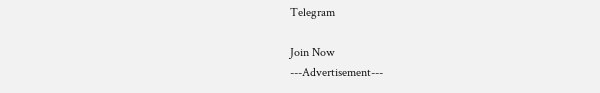Telegram

Join Now
---Advertisement---